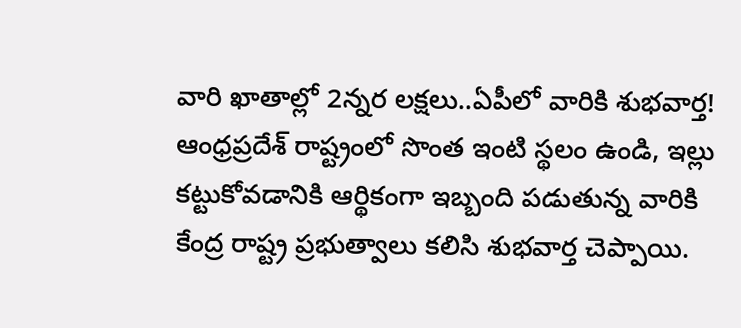వారి ఖాతాల్లో 2న్నర లక్షలు..ఏపీలో వారికి శుభవార్త!
ఆంధ్రప్రదేశ్ రాష్ట్రంలో సొంత ఇంటి స్థలం ఉండి, ఇల్లు కట్టుకోవడానికి ఆర్థికంగా ఇబ్బంది పడుతున్న వారికి కేంద్ర రాష్ట్ర ప్రభుత్వాలు కలిసి శుభవార్త చెప్పాయి.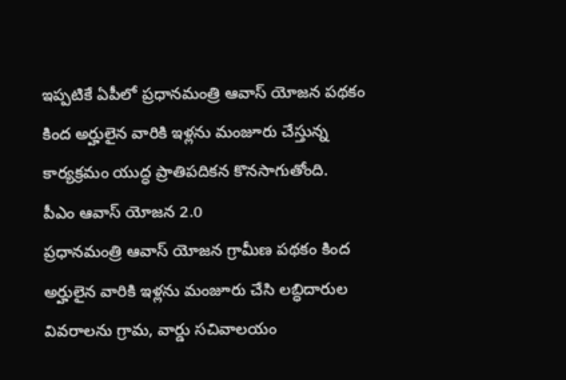ఇప్పటికే ఏపీలో ప్రధానమంత్రి ఆవాస్ యోజన పథకం కింద అర్హులైన వారికి ఇళ్లను మంజూరు చేస్తున్న కార్యక్రమం యుద్ధ ప్రాతిపదికన కొనసాగుతోంది.
పీఎం ఆవాస్ యోజన 2.0
ప్రధానమంత్రి ఆవాస్ యోజన గ్రామీణ పథకం కింద అర్హులైన వారికి ఇళ్లను మంజూరు చేసి లబ్ధిదారుల వివరాలను గ్రామ, వార్డు సచివాలయం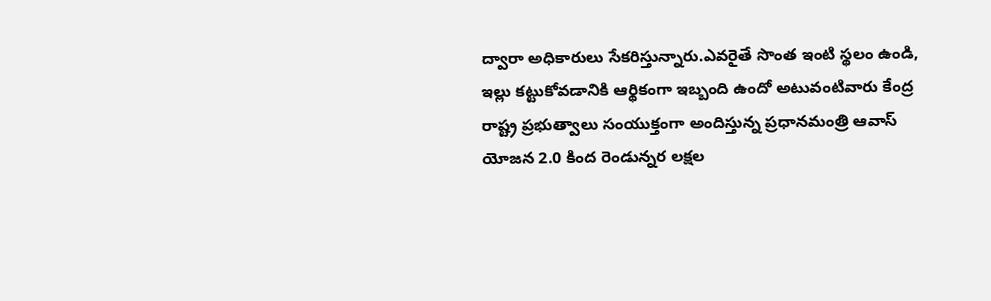ద్వారా అధికారులు సేకరిస్తున్నారు.ఎవరైతే సొంత ఇంటి స్థలం ఉండి, ఇల్లు కట్టుకోవడానికి ఆర్థికంగా ఇబ్బంది ఉందో అటువంటివారు కేంద్ర రాష్ట్ర ప్రభుత్వాలు సంయుక్తంగా అందిస్తున్న ప్రధానమంత్రి ఆవాస్ యోజన 2.0 కింద రెండున్నర లక్షల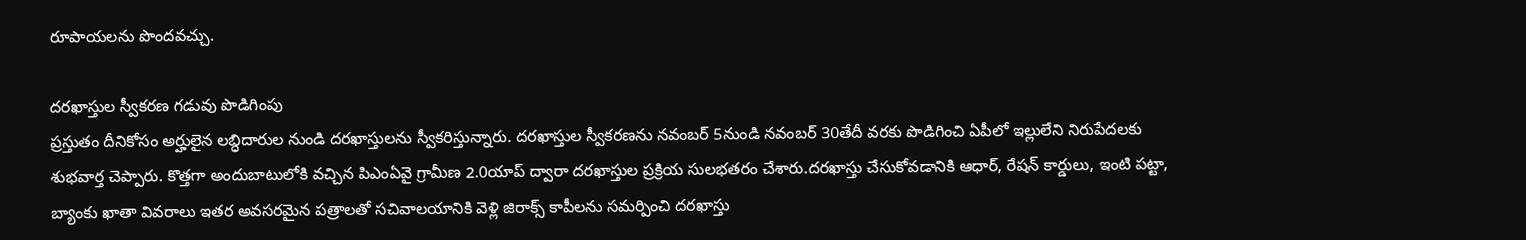రూపాయలను పొందవచ్చు.

దరఖాస్తుల స్వీకరణ గడువు పొడిగింపు
ప్రస్తుతం దీనికోసం అర్హులైన లబ్ధిదారుల నుండి దరఖాస్తులను స్వీకరిస్తున్నారు. దరఖాస్తుల స్వీకరణను నవంబర్ 5నుండి నవంబర్ 30తేదీ వరకు పొడిగించి ఏపీలో ఇల్లులేని నిరుపేదలకు శుభవార్త చెప్పారు. కొత్తగా అందుబాటులోకి వచ్చిన పిఎంఏవై గ్రామీణ 2.0యాప్ ద్వారా దరఖాస్తుల ప్రక్రియ సులభతరం చేశారు.దరఖాస్తు చేసుకోవడానికి ఆధార్, రేషన్ కార్డులు, ఇంటి పట్టా, బ్యాంకు ఖాతా వివరాలు ఇతర అవసరమైన పత్రాలతో సచివాలయానికి వెళ్లి జిరాక్స్ కాపీలను సమర్పించి దరఖాస్తు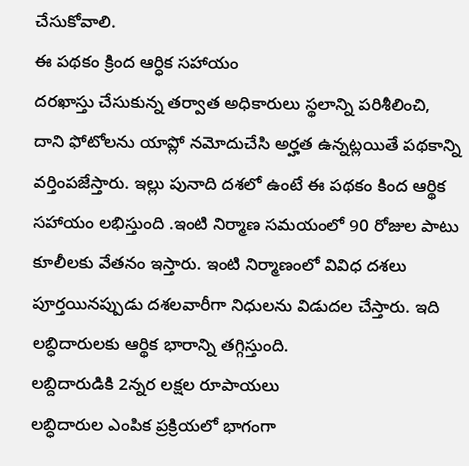చేసుకోవాలి.
ఈ పథకం క్రింద ఆర్ధిక సహాయం
దరఖాస్తు చేసుకున్న తర్వాత అధికారులు స్థలాన్ని పరిశీలించి, దాని ఫోటోలను యాప్లో నమోదుచేసి అర్హత ఉన్నట్లయితే పథకాన్ని వర్తింపజేస్తారు. ఇల్లు పునాది దశలో ఉంటే ఈ పథకం కింద ఆర్థిక సహాయం లభిస్తుంది .ఇంటి నిర్మాణ సమయంలో 90 రోజుల పాటు కూలీలకు వేతనం ఇస్తారు. ఇంటి నిర్మాణంలో వివిధ దశలు పూర్తయినప్పుడు దశలవారీగా నిధులను విడుదల చేస్తారు. ఇది లబ్ధిదారులకు ఆర్థిక భారాన్ని తగ్గిస్తుంది.
లబ్దిదారుడికి 2న్నర లక్షల రూపాయలు
లబ్ధిదారుల ఎంపిక ప్రక్రియలో భాగంగా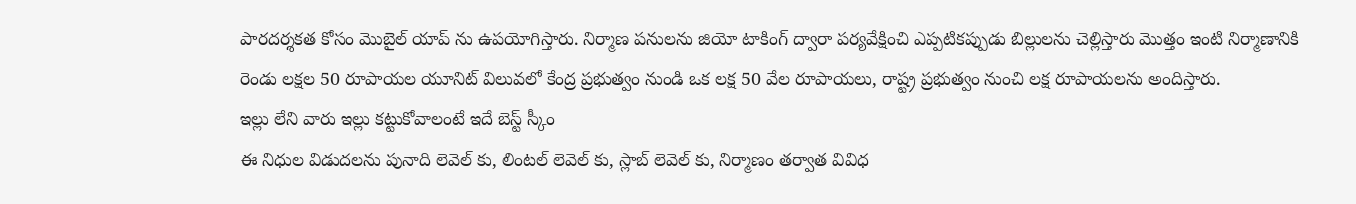పారదర్శకత కోసం మొబైల్ యాప్ ను ఉపయోగిస్తారు. నిర్మాణ పనులను జియో టాకింగ్ ద్వారా పర్యవేక్షించి ఎప్పటికప్పుడు బిల్లులను చెల్లిస్తారు మొత్తం ఇంటి నిర్మాణానికి రెండు లక్షల 50 రూపాయల యూనిట్ విలువలో కేంద్ర ప్రభుత్వం నుండి ఒక లక్ష 50 వేల రూపాయలు, రాష్ట్ర ప్రభుత్వం నుంచి లక్ష రూపాయలను అందిస్తారు.
ఇల్లు లేని వారు ఇల్లు కట్టుకోవాలంటే ఇదే బెస్ట్ స్కీం
ఈ నిధుల విడుదలను పునాది లెవెల్ కు, లింటల్ లెవెల్ కు, స్లాబ్ లెవెల్ కు, నిర్మాణం తర్వాత వివిధ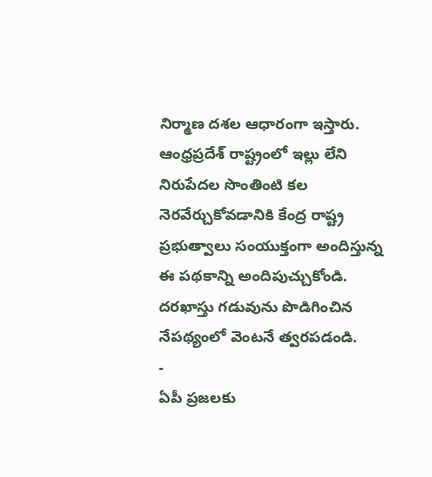నిర్మాణ దశల ఆధారంగా ఇస్తారు. ఆంధ్రప్రదేశ్ రాష్ట్రంలో ఇల్లు లేని నిరుపేదల సొంతింటి కల నెరవేర్చుకోవడానికి కేంద్ర రాష్ట్ర ప్రభుత్వాలు సంయుక్తంగా అందిస్తున్న ఈ పథకాన్ని అందిపుచ్చుకోండి. దరఖాస్తు గడువును పొడిగించిన నేపథ్యంలో వెంటనే త్వరపడండి.
-
ఏపీ ప్రజలకు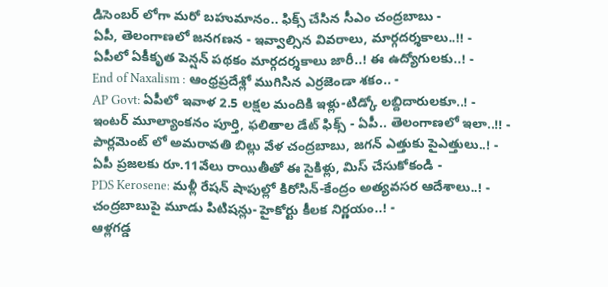డిసెంబర్ లోగా మరో బహుమానం.. ఫిక్స్ చేసిన సీఎం చంద్రబాబు -
ఏపీ, తెలంగాణలో జనగణన - ఇవ్వాల్సిన వివరాలు, మార్గదర్శకాలు..!! -
ఏపీలో ఏకీకృత పెన్షన్ పథకం మార్గదర్శకాలు జారీ..! ఈ ఉద్యోగులకు..! -
End of Naxalism : ఆంధ్రప్రదేశ్లో ముగిసిన ఎర్రజెండా శకం.. -
AP Govt: ఏపీలో ఇవాళ 2.5 లక్షల మందికి ఇళ్లు-టిడ్కో లబ్దిదారులకూ..! -
ఇంటర్ మూల్యాంకనం పూర్తి, ఫలితాల డేట్ ఫిక్స్ - ఏపీ.. తెలంగాణలో ఇలా..!! -
పార్లమెంట్ లో అమరావతి బిల్లు వేళ చంద్రబాబు, జగన్ ఎత్తుకు పైఎత్తులు..! -
ఏపీ ప్రజలకు రూ.11వేలు రాయితీతో ఈ సైకిళ్లు, మిస్ చేసుకోకండి -
PDS Kerosene: మళ్లీ రేషన్ షాపుల్లో కిరోసిన్-కేంద్రం అత్యవసర ఆదేశాలు..! -
చంద్రబాబుపై మూడు పిటిషన్లు- హైకోర్టు కీలక నిర్ణయం..! -
ఆళ్లగడ్డ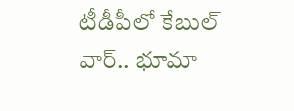టీడీపీలో కేబుల్ వార్.. భూమా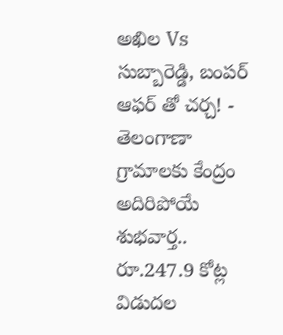అఖిల Vs సుబ్బారెడ్డి, బంపర్ ఆఫర్ తో చర్చ! -
తెలంగాణా గ్రామాలకు కేంద్రం అదిరిపోయే శుభవార్త.. రూ.247.9 కోట్ల విడుదల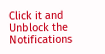Click it and Unblock the Notifications